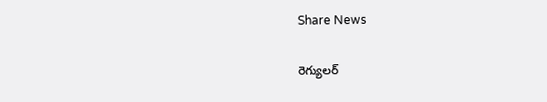Share News

రెగ్యులర్‌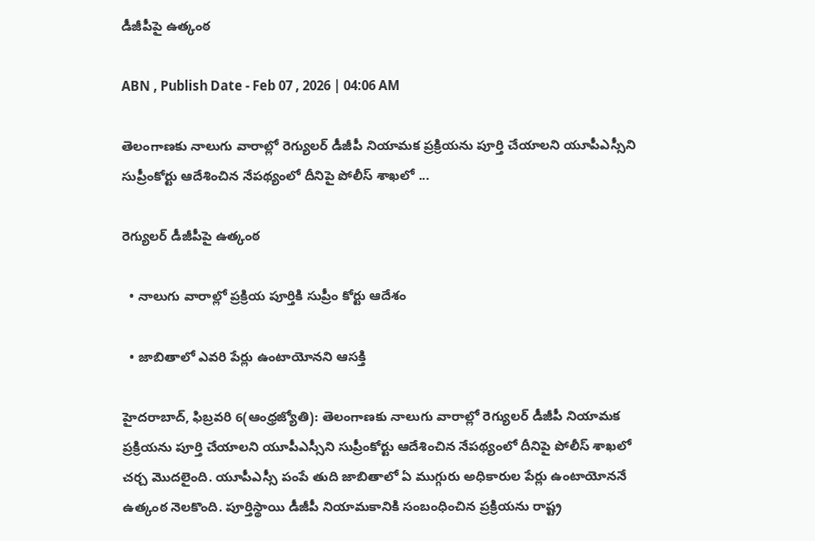డీజీపీపై ఉత్కంఠ

ABN , Publish Date - Feb 07 , 2026 | 04:06 AM

తెలంగాణకు నాలుగు వారాల్లో రెగ్యులర్‌ డీజీపీ నియామక ప్రక్రియను పూర్తి చేయాలని యూపీఎస్సీని సుప్రీంకోర్టు ఆదేశించిన నేపథ్యంలో దీనిపై పోలీస్‌ శాఖలో ...

రెగ్యులర్‌ డీజీపీపై ఉత్కంఠ

  • నాలుగు వారాల్లో ప్రక్రియ పూర్తికి సుప్రీం కోర్టు ఆదేశం

  • జాబితాలో ఎవరి పేర్లు ఉంటాయోనని ఆసక్తి

హైదరాబాద్‌, ఫిబ్రవరి 6(ఆంధ్రజ్యోతి): తెలంగాణకు నాలుగు వారాల్లో రెగ్యులర్‌ డీజీపీ నియామక ప్రక్రియను పూర్తి చేయాలని యూపీఎస్సీని సుప్రీంకోర్టు ఆదేశించిన నేపథ్యంలో దీనిపై పోలీస్‌ శాఖలో చర్చ మొదలైంది. యూపీఎస్సీ పంపే తుది జాబితాలో ఏ ముగ్గురు అధికారుల పేర్లు ఉంటాయోననే ఉత్కంఠ నెలకొంది. పూర్తిస్థాయి డీజీపీ నియామకానికి సంబంధించిన ప్రక్రియను రాష్ట్ర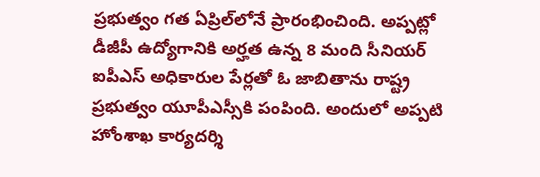ప్రభుత్వం గత ఏప్రిల్‌లోనే ప్రారంభించింది. అప్పట్లో డీజీపీ ఉద్యోగానికి అర్హత ఉన్న 8 మంది సీనియర్‌ ఐపీఎస్‌ అధికారుల పేర్లతో ఓ జాబితాను రాష్ట్ర ప్రభుత్వం యూపీఎస్సీకి పంపింది. అందులో అప్పటి హోంశాఖ కార్యదర్శి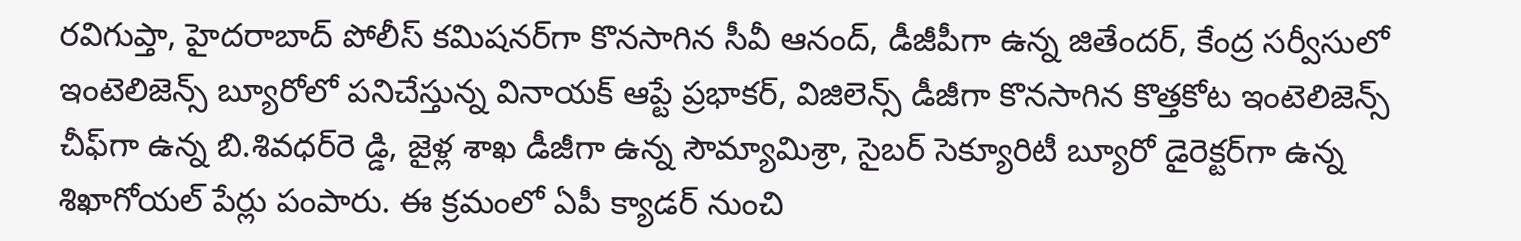రవిగుప్తా, హైదరాబాద్‌ పోలీస్‌ కమిషనర్‌గా కొనసాగిన సీవీ ఆనంద్‌, డీజీపీగా ఉన్న జితేందర్‌, కేంద్ర సర్వీసులో ఇంటెలిజెన్స్‌ బ్యూరోలో పనిచేస్తున్న వినాయక్‌ ఆప్టే ప్రభాకర్‌, విజిలెన్స్‌ డీజీగా కొనసాగిన కొత్తకోట ఇంటెలిజెన్స్‌ చీఫ్‌గా ఉన్న బి.శివధర్‌రె డ్డి, జైళ్ల శాఖ డీజీగా ఉన్న సౌమ్యామిశ్రా, సైబర్‌ సెక్యూరిటీ బ్యూరో డైరెక్టర్‌గా ఉన్న శిఖాగోయల్‌ పేర్లు పంపారు. ఈ క్రమంలో ఏపీ క్యాడర్‌ నుంచి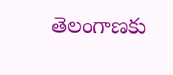తెలంగాణకు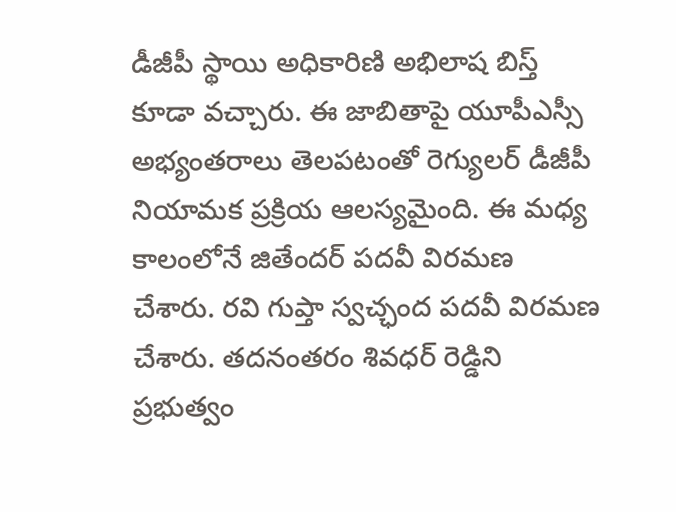డీజీపీ స్థాయి అధికారిణి అభిలాష బిస్త్‌ కూడా వచ్చారు. ఈ జాబితాపై యూపీఎస్సీ అభ్యంతరాలు తెలపటంతో రెగ్యులర్‌ డీజీపీ నియామక ప్రక్రియ ఆలస్యమైంది. ఈ మధ్య కాలంలోనే జితేందర్‌ పదవీ విరమణ చేశారు. రవి గుప్తా స్వచ్ఛంద పదవీ విరమణ చేశారు. తదనంతరం శివధర్‌ రెడ్డిని ప్రభుత్వం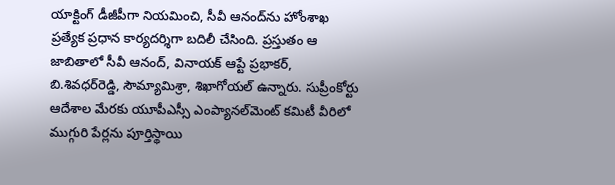యాక్టింగ్‌ డీజీపీగా నియమించి, సీవీ ఆనంద్‌ను హోంశాఖ ప్రత్యేక ప్రధాన కార్యదర్శిగా బదిలీ చేసింది. ప్రస్తుతం ఆ జాబితాలో సీవీ ఆనంద్‌, వినాయక్‌ ఆప్టే ప్రభాకర్‌, బి.శివధర్‌రెడ్డి, సౌమ్యామిశ్రా, శిఖాగోయల్‌ ఉన్నారు. సుప్రీంకోర్టు ఆదేశాల మేరకు యూపీఎస్సీ ఎంప్యానల్‌మెంట్‌ కమిటీ వీరిలో ముగ్గురి పేర్లను పూర్తిస్థాయి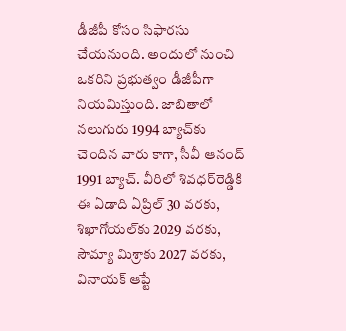డీజీపీ కోసం సిఫారసు చేయనుంది. అందులో నుంచి ఒకరిని ప్రభుత్వం డీజీపీగా నియమిస్తుంది. జాబితాలో నలుగురు 1994 బ్యాచ్‌కు చెందిన వారు కాగా, సీవీ ఆనంద్‌ 1991 బ్యాచ్‌. వీరిలో శివధర్‌రెడ్డికి ఈ ఏడాది ఏప్రిల్‌ 30 వరకు, శిఖాగోయల్‌కు 2029 వరకు, సౌమ్యా మిశ్రాకు 2027 వరకు, వినాయక్‌ ఆప్టే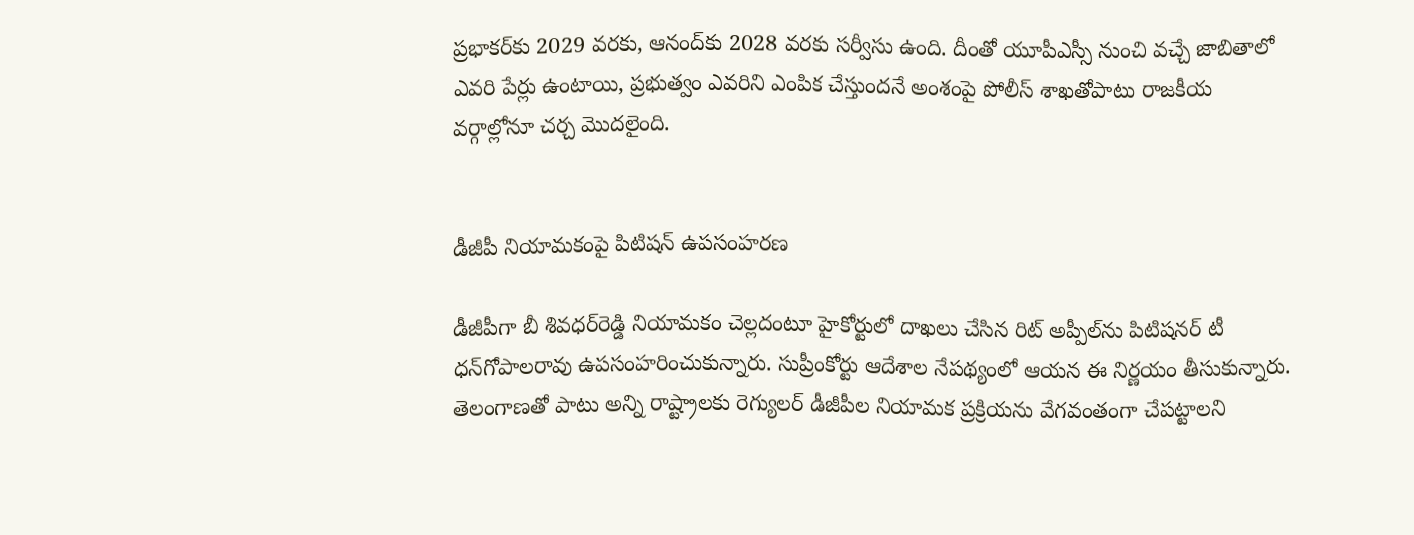ప్రభాకర్‌కు 2029 వరకు, ఆనంద్‌కు 2028 వరకు సర్వీసు ఉంది. దీంతో యూపీఎస్సీ నుంచి వచ్చే జాబితాలో ఎవరి పేర్లు ఉంటాయి, ప్రభుత్వం ఎవరిని ఎంపిక చేస్తుందనే అంశంపై పోలీస్‌ శాఖతోపాటు రాజకీయ వర్గాల్లోనూ చర్చ మొదలైంది.


డీజీపీ నియామకంపై పిటిషన్‌ ఉపసంహరణ

డీజీపీగా బీ శివధర్‌రెడ్డి నియామకం చెల్లదంటూ హైకోర్టులో దాఖలు చేసిన రిట్‌ అప్పీల్‌ను పిటిషనర్‌ టీ ధన్‌గోపాలరావు ఉపసంహరించుకున్నారు. సుప్రీంకోర్టు ఆదేశాల నేపథ్యంలో ఆయన ఈ నిర్ణయం తీసుకున్నారు. తెలంగాణతో పాటు అన్ని రాష్ట్రాలకు రెగ్యులర్‌ డీజీపీల నియామక ప్రక్రియను వేగవంతంగా చేపట్టాలని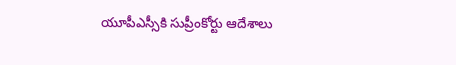యూపీఎస్సీకి సుప్రీంకోర్టు ఆదేశాలు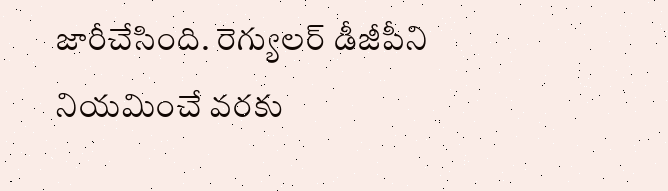జారీచేసింది. రెగ్యులర్‌ డీజీపీని నియమించే వరకు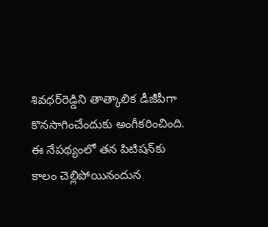శివధర్‌రెడ్డిని తాత్కాలిక డీజీపీగా కొనసాగించేందుకు అంగీకరించింది. ఈ నేపథ్యంలో తన పిటిషన్‌కు కాలం చెల్లిపోయినందున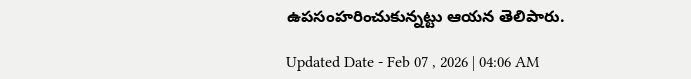ఉపసంహరించుకున్నట్టు ఆయన తెలిపారు.

Updated Date - Feb 07 , 2026 | 04:06 AM